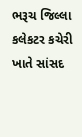ભરૂચ જિલ્લા કલેકટર કચેરી ખાતે સાંસદ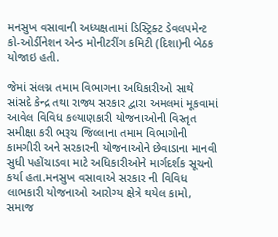મનસુખ વસાવાની અધ્યક્ષતામાં ડિસ્ટ્રિક્ટ ડેવલપમેન્ટ કો-ઓર્ડીનેશન એન્ડ મોનીટરીંગ કમિટી (દિશા)ની બેઠક યોજાઇ હતી.

જેમાં સંલગ્ન તમામ વિભાગના અધિકારીઓ સાથે સાંસદે કેન્દ્ર તથા રાજ્ય સરકાર દ્વારા અમલમાં મૂકવામાં આવેલ વિવિધ કલ્યાણકારી યોજનાઓની વિસ્તૃત સમીક્ષા કરી ભરૂચ જિલ્લાના તમામ વિભાગોની કામગીરી અને સરકારની યોજનાઓને છેવાડાના માનવી સુધી પહોંચાડવા માટે અધિકારીઓને માર્ગદર્શક સૂચનો કર્યા હતા.મનસુખ વસાવાએ સરકાર ની વિવિધ લાભકારી યોજનાઓ આરોગ્ય ક્ષેત્રે થયેલ કામો, સમાજ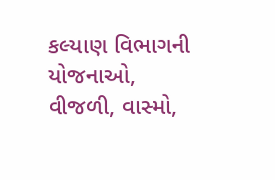કલ્યાણ વિભાગની યોજનાઓ, વીજળી, વાસ્મો,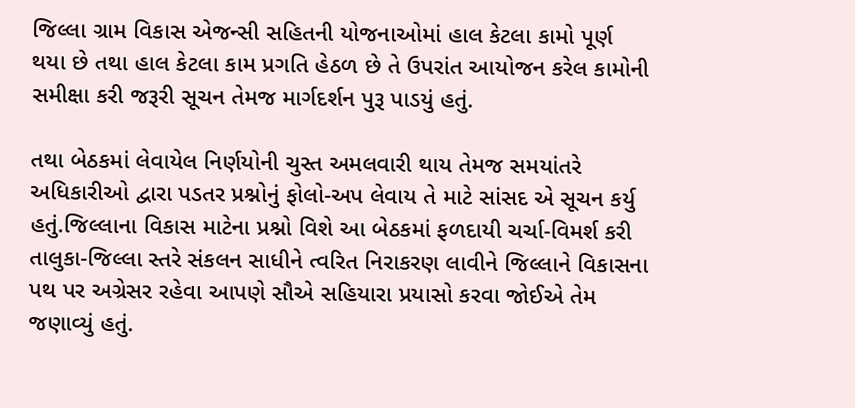જિલ્લા ગ્રામ વિકાસ એજન્સી સહિતની યોજનાઓમાં હાલ કેટલા કામો પૂર્ણ થયા છે તથા હાલ કેટલા કામ પ્રગતિ હેઠળ છે તે ઉપરાંત આયોજન કરેલ કામોની સમીક્ષા કરી જરૂરી સૂચન તેમજ માર્ગદર્શન પુરૂ પાડયું હતું.

તથા બેઠકમાં લેવાયેલ નિર્ણયોની ચુસ્ત અમલવારી થાય તેમજ સમયાંતરે અધિકારીઓ દ્વારા પડતર પ્રશ્નોનું ફોલો-અપ લેવાય તે માટે સાંસદ એ સૂચન કર્યુ હતું.જિલ્લાના વિકાસ માટેના પ્રશ્નો વિશે આ બેઠકમાં ફળદાયી ચર્ચા-વિમર્શ કરી તાલુકા-જિલ્લા સ્તરે સંકલન સાધીને ત્વરિત નિરાકરણ લાવીને જિલ્લાને વિકાસના પથ પર અગ્રેસર રહેવા આપણે સૌએ સહિયારા પ્રયાસો કરવા જોઈએ તેમ જણાવ્યું હતું.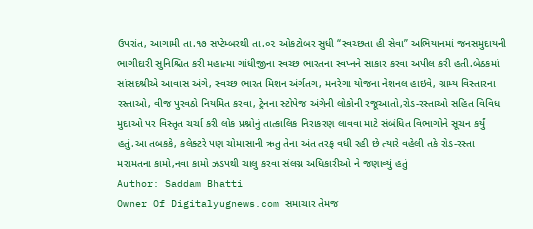ઉપરાંત, આગામી તા.૧૭ સપ્ટેમ્બરથી તા.૦૨ ઓકટોબર સુધી “સ્વચ્છતા હી સેવા” અભિયાનમાં જનસમુદાયની ભાગીદારી સુનિશ્ચિત કરી મહાત્મા ગાંધીજીના સ્વચ્છ ભારતના સ્વપ્નને સાકાર કરવા અપીલ કરી હતી.બેઠકમાં સાંસદશ્રીએ આવાસ અંગે, સ્વચ્છ ભારત મિશન અંર્ગતગ, મનરેગા યોજના નેશનલ હાઇવે, ગ્રામ્ય વિસ્તારના રસ્તાઓ, વીજ પુરવઠો નિયમિત કરવા, ટ્રેનના સ્ટોપેજ અંગેની લોકોની રજૂઆતો,રોડ-રસ્તાઓ સહિત વિવિધ મુદાઓ પર વિસ્તૃત ચર્ચા કરી લોક પ્રશ્નોનું તાત્કાલિક નિરાકરણ લાવવા માટે સંબંધિત વિભાગોને સૂચન કર્યું હતું.આ તબકકે, કલેક્ટરે પણ ચોમાસાની ઋતુ તેના અંત તરફ વધી રહી છે ત્યારે વહેલી તકે રોડ-રસ્તા મરામતના કામો,નવા કામો ઝડપથી ચાલુ કરવા સંલગ્ન અધિકારીઓ ને જણાવ્યું હતું
Author: Saddam Bhatti
Owner Of Digitalyugnews.com સમાચાર તેમજ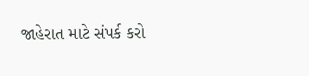જાહેરાત માટે સંપર્ક કરો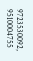9723530092, 9510004755